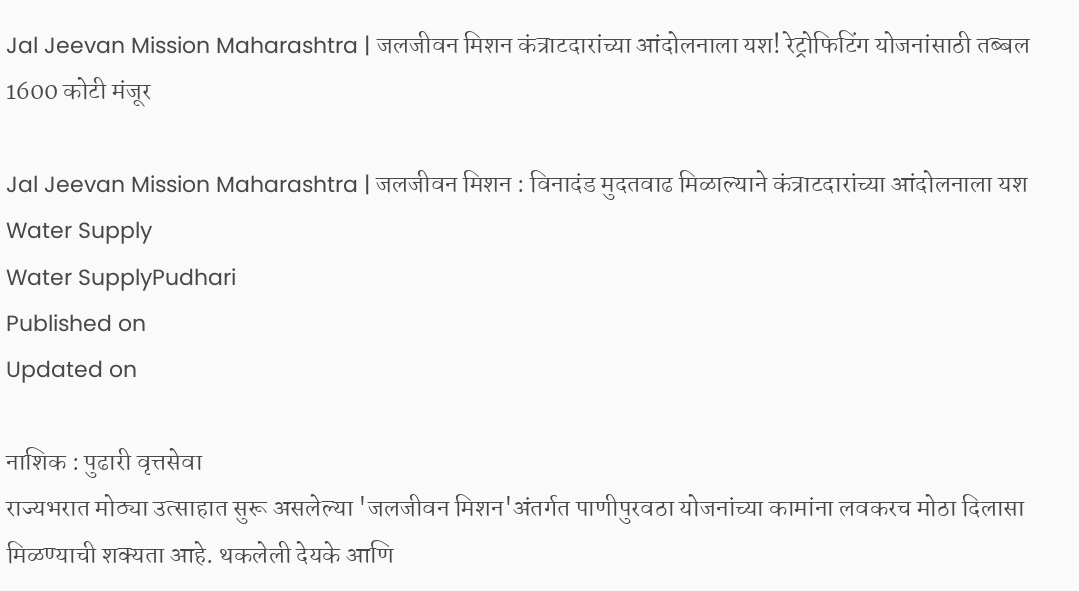Jal Jeevan Mission Maharashtra | जलजीवन मिशन कंत्राटदारांच्या आंदोलनाला यश! रेट्रोफिटिंग योजनांसाठी तब्बल 1600 कोटी मंजूर

Jal Jeevan Mission Maharashtra | जलजीवन मिशन : विनादंड मुदतवाढ मिळाल्याने कंत्राटदारांच्या आंदोलनाला यश
Water Supply
Water SupplyPudhari
Published on
Updated on

नाशिक : पुढारी वृत्तसेवा
राज्यभरात मोठ्या उत्साहात सुरू असलेल्या 'जलजीवन मिशन'अंतर्गत पाणीपुरवठा योजनांच्या कामांना लवकरच मोठा दिलासा मिळण्याची शक्यता आहे. थकलेली देयके आणि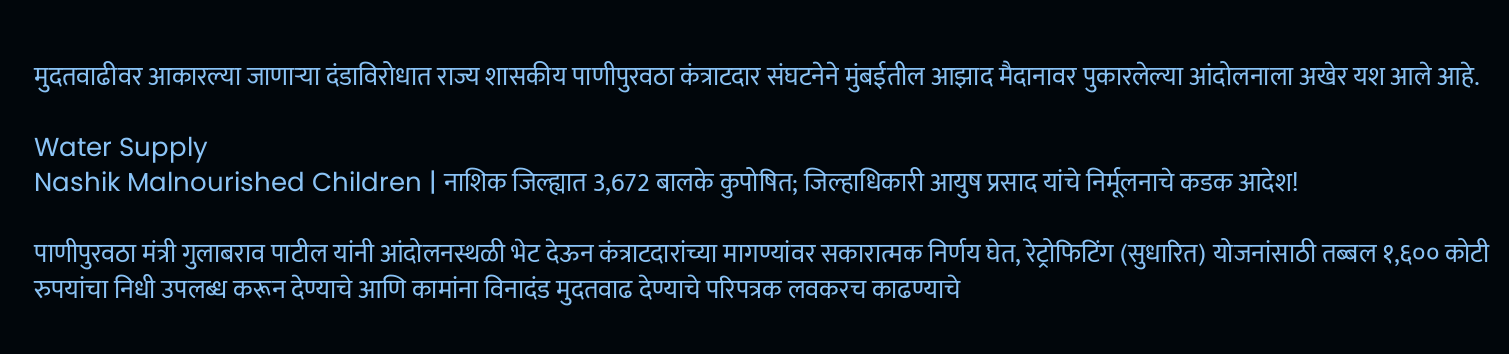मुदतवाढीवर आकारल्या जाणाऱ्या दंडाविरोधात राज्य शासकीय पाणीपुरवठा कंत्राटदार संघटनेने मुंबईतील आझाद मैदानावर पुकारलेल्या आंदोलनाला अखेर यश आले आहे.

Water Supply
Nashik Malnourished Children | नाशिक जिल्ह्यात 3,672 बालके कुपोषित; जिल्हाधिकारी आयुष प्रसाद यांचे निर्मूलनाचे कडक आदेश!

पाणीपुरवठा मंत्री गुलाबराव पाटील यांनी आंदोलनस्थळी भेट देऊन कंत्राटदारांच्या मागण्यांवर सकारात्मक निर्णय घेत, रेट्रोफिटिंग (सुधारित) योजनांसाठी तब्बल १,६०० कोटी रुपयांचा निधी उपलब्ध करून देण्याचे आणि कामांना विनादंड मुदतवाढ देण्याचे परिपत्रक लवकरच काढण्याचे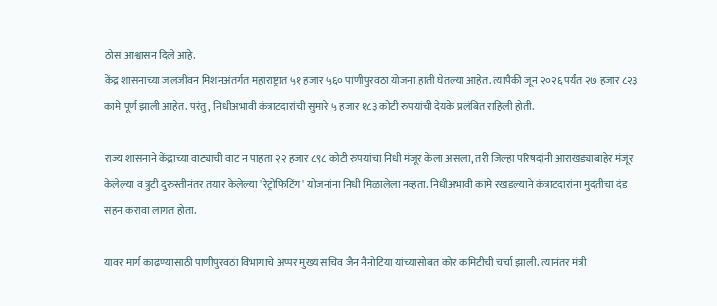ठोस आश्वासन दिले आहे.
केंद्र शासनाच्या जलजीवन मिशनअंतर्गत महाराष्ट्रात ५१ हजार ५६० पाणीपुरवठा योजना हाती घेतल्या आहेत. त्यापैकी जून २०२६ पर्यंत २७ हजार ८२३ कामे पूर्ण झाली आहेत. परंतु, निधीअभावी कंत्राटदारांची सुमारे ५ हजार १८३ कोटी रुपयांची देयके प्रलंबित राहिली होती.

राज्य शासनाने केंद्राच्या वाट्याची वाट न पाहता २२ हजार ८९८ कोटी रुपयांचा निधी मंजूर केला असला, तरी जिल्हा परिषदांनी आराखड्याबाहेर मंजूर केलेल्या व त्रुटी दुरुस्तीनंतर तयार केलेल्या 'रेट्रोफिटिंग' योजनांना निधी मिळालेला नव्हता. निधीअभावी कामे रखडल्याने कंत्राटदारांना मुदतीचा दंड सहन करावा लागत होता.

यावर मार्ग काढण्यासाठी पाणीपुरवठा विभागाचे अप्पर मुख्य सचिव जैन नैनोटिया यांच्यासोबत कोर कमिटीची चर्चा झाली. त्यानंतर मंत्री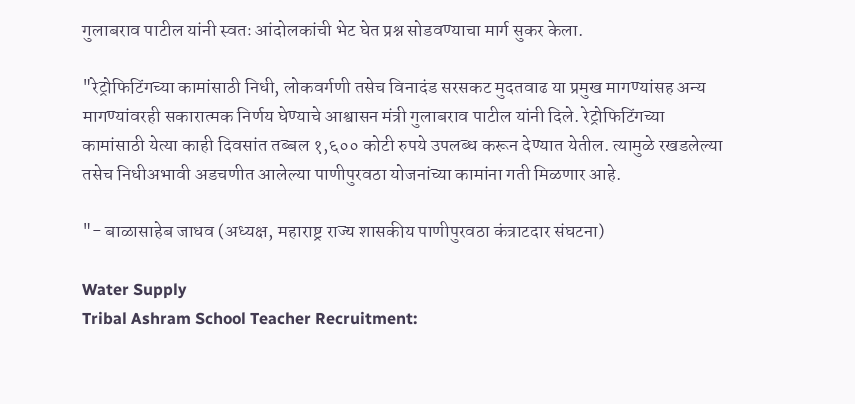गुलाबराव पाटील यांनी स्वतः आंदोलकांची भेट घेत प्रश्न सोडवण्याचा मार्ग सुकर केला.

"रेट्रोफिटिंगच्या कामांसाठी निधी, लोकवर्गणी तसेच विनादंड सरसकट मुदतवाढ या प्रमुख मागण्यांसह अन्य मागण्यांवरही सकारात्मक निर्णय घेण्याचे आश्वासन मंत्री गुलाबराव पाटील यांनी दिले. रेट्रोफिटिंगच्या कामांसाठी येत्या काही दिवसांत तब्बल १,६०० कोटी रुपये उपलब्ध करून देण्यात येतील. त्यामुळे रखडलेल्या तसेच निधीअभावी अडचणीत आलेल्या पाणीपुरवठा योजनांच्या कामांना गती मिळणार आहे.

"- बाळासाहेब जाधव (अध्यक्ष, महाराष्ट्र राज्य शासकीय पाणीपुरवठा कंत्राटदार संघटना)

Water Supply
Tribal Ashram School Teacher Recruitment: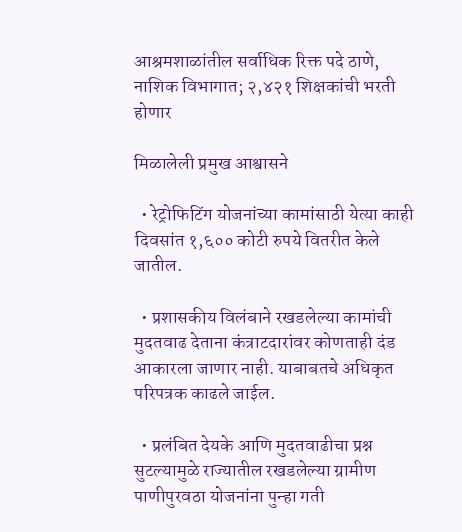आश्रमशाळांतील सर्वाधिक रिक्त पदे ठाणे, नाशिक विभागात; २,४२१ शिक्षकांची भरती होणार

मिळालेली प्रमुख आश्वासने

  • रेट्रोफिटिंग योजनांच्या कामांसाठी येत्या काही दिवसांत १,६०० कोटी रुपये वितरीत केले जातील.

  • प्रशासकीय विलंबाने रखडलेल्या कामांची मुदतवाढ देताना कंत्राटदारांवर कोणताही दंड आकारला जाणार नाही. याबाबतचे अधिकृत परिपत्रक काढले जाईल.

  • प्रलंबित देयके आणि मुदतवाढीचा प्रश्न सुटल्यामुळे राज्यातील रखडलेल्या ग्रामीण पाणीपुरवठा योजनांना पुन्हा गती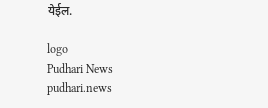येईल.

logo
Pudhari News
pudhari.news